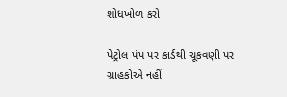શોધખોળ કરો

પેટ્રોલ પંપ પર કાર્ડથી ચૂકવણી પર ગ્રાહકોએ નહીં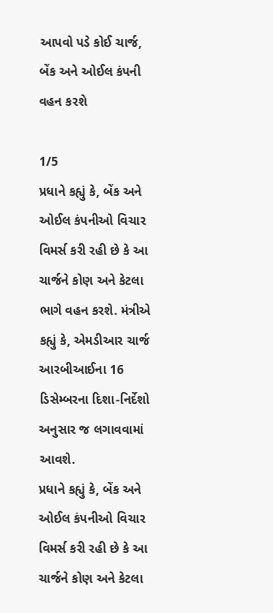આપવો પડે કોઈ ચાર્જ, બેંક અને ઓઈલ કંપની વહન કરશે

1/5
પ્રધાને કહ્યું કે, બેંક અને ઓઈલ કંપનીઓ વિચાર વિમર્સ કરી રહી છે કે આ ચાર્જને કોણ અને કેટલા ભાગે વહન કરશે. મંત્રીએ કહ્યું કે, એમડીઆર ચાર્જ આરબીઆઈના 16 ડિસેમ્બરના દિશા-નિર્દેશો અનુસાર જ લગાવવામાં આવશે.
પ્રધાને કહ્યું કે, બેંક અને ઓઈલ કંપનીઓ વિચાર વિમર્સ કરી રહી છે કે આ ચાર્જને કોણ અને કેટલા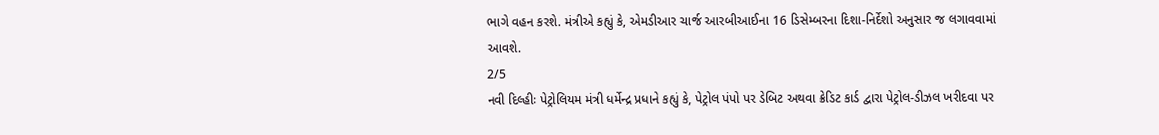ભાગે વહન કરશે. મંત્રીએ કહ્યું કે, એમડીઆર ચાર્જ આરબીઆઈના 16 ડિસેમ્બરના દિશા-નિર્દેશો અનુસાર જ લગાવવામાં આવશે.
2/5
નવી દિલ્હીઃ પેટ્રોલિયમ મંત્રી ધર્મેન્દ્ર પ્રધાને કહ્યું કે, પેટ્રોલ પંપો પર ડેબિટ અથવા ક્રેડિટ કાર્ડ દ્વારા પેટ્રોલ-ડીઝલ ખરીદવા પર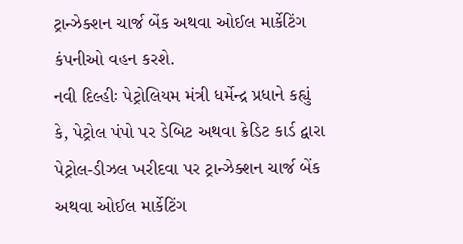ટ્રાન્ઝેક્શન ચાર્જ બેંક અથવા ઓઈલ માર્કેટિંગ કંપનીઓ વહન કરશે.
નવી દિલ્હીઃ પેટ્રોલિયમ મંત્રી ધર્મેન્દ્ર પ્રધાને કહ્યું કે, પેટ્રોલ પંપો પર ડેબિટ અથવા ક્રેડિટ કાર્ડ દ્વારા પેટ્રોલ-ડીઝલ ખરીદવા પર ટ્રાન્ઝેક્શન ચાર્જ બેંક અથવા ઓઈલ માર્કેટિંગ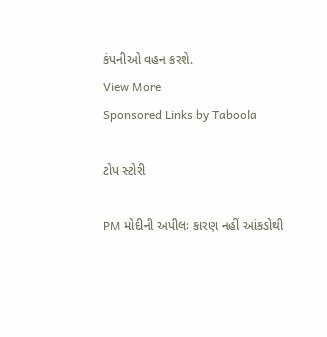કંપનીઓ વહન કરશે.
View More
Sponsored Links by Taboola

ટોપ સ્ટોરી

PM મોદીની અપીલઃ કારણ નહીં આંકડોથી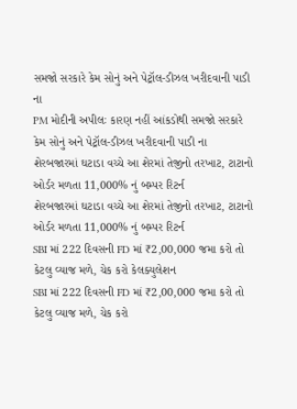સમજો સરકારે કેમ સોનું અને પેટ્રૉલ-ડીઝલ ખરીદવાની પાડી ના
PM મોદીની અપીલઃ કારણ નહીં આંકડોથી સમજો સરકારે કેમ સોનું અને પેટ્રૉલ-ડીઝલ ખરીદવાની પાડી ના
શેરબજારમાં ઘટાડા વચ્ચે આ શેરમાં તેજીનો તરખાટ, ટાટાનો ઓર્ડર મળતા 11,000% નું બમ્પર રિટર્ન
શેરબજારમાં ઘટાડા વચ્ચે આ શેરમાં તેજીનો તરખાટ, ટાટાનો ઓર્ડર મળતા 11,000% નું બમ્પર રિટર્ન
SBI માં 222 દિવસની FD માં ₹2,00,000 જમા કરો તો કેટલુ વ્યાજ મળે, ચેક કરો કેલક્યુલેશન
SBI માં 222 દિવસની FD માં ₹2,00,000 જમા કરો તો કેટલુ વ્યાજ મળે, ચેક કરો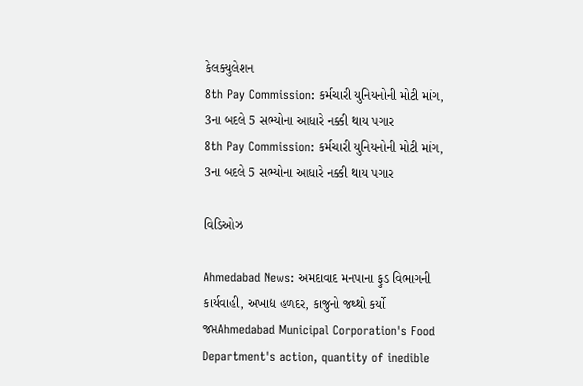કેલક્યુલેશન
8th Pay Commission: કર્મચારી યુનિયનોની મોટી માંગ, 3ના બદલે 5 સભ્યોના આધારે નક્કી થાય પગાર
8th Pay Commission: કર્મચારી યુનિયનોની મોટી માંગ, 3ના બદલે 5 સભ્યોના આધારે નક્કી થાય પગાર

વિડિઓઝ

Ahmedabad News: અમદાવાદ મનપાના ફુડ વિભાગની કાર્યવાહી, અખાદ્ય હળદર, કાજુનો જથ્થો કર્યો જપ્તAhmedabad Municipal Corporation's Food Department's action, quantity of inedible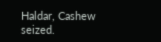Haldar, Cashew seized.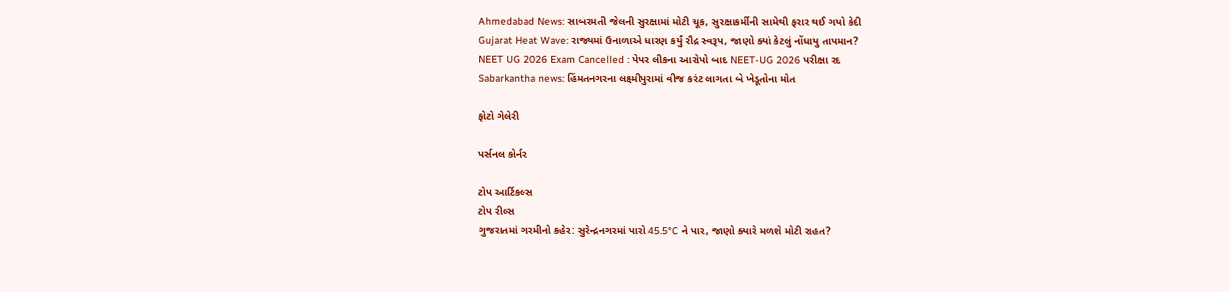Ahmedabad News: સાબરમતી જેલની સુરક્ષામાં મોટી ચૂક, સુરક્ષાકર્મીની સામેથી ફરાર થઈ ગયો કેદી
Gujarat Heat Wave: રાજ્યમાં ઉનાળાએ ધારણ કર્યું રૌદ્ર સ્વરૂપ, જાણો ક્યાં કેટલું નોંધાયુ તાપમાન?
NEET UG 2026 Exam Cancelled : પેપર લીકના આરોપો બાદ NEET-UG 2026 પરીક્ષા રદ
Sabarkantha news: હિંમતનગરના લક્ષ્મીપુરામાં વીજ કરંટ લાગતા બે ખેડૂતોના મોત

ફોટો ગેલેરી

પર્સનલ કોર્નર

ટોપ આર્ટિકલ્સ
ટોપ રીલ્સ
ગુજરાતમાં ગરમીનો કહેર: સુરેન્દ્રનગરમાં પારો 45.5°C ને પાર, જાણો ક્યારે મળશે મોટી રાહત?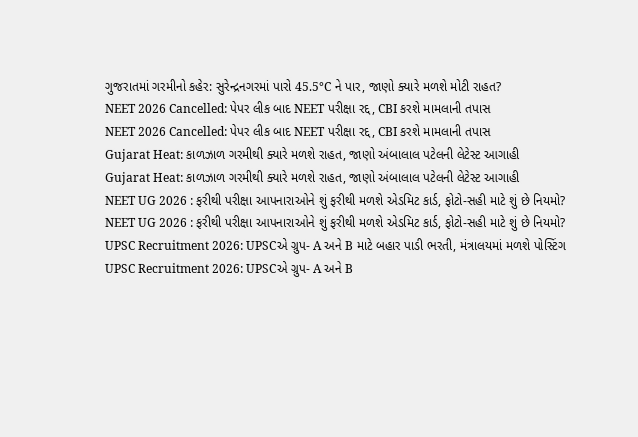ગુજરાતમાં ગરમીનો કહેર: સુરેન્દ્રનગરમાં પારો 45.5°C ને પાર, જાણો ક્યારે મળશે મોટી રાહત?
NEET 2026 Cancelled: પેપર લીક બાદ NEET પરીક્ષા રદ્દ, CBI કરશે મામલાની તપાસ
NEET 2026 Cancelled: પેપર લીક બાદ NEET પરીક્ષા રદ્દ, CBI કરશે મામલાની તપાસ
Gujarat Heat: કાળઝાળ ગરમીથી ક્યારે મળશે રાહત, જાણો અંબાલાલ પટેલની લેટેસ્ટ આગાહી
Gujarat Heat: કાળઝાળ ગરમીથી ક્યારે મળશે રાહત, જાણો અંબાલાલ પટેલની લેટેસ્ટ આગાહી
NEET UG 2026 : ફરીથી પરીક્ષા આપનારાઓને શું ફરીથી મળશે એડમિટ કાર્ડ, ફોટો-સહી માટે શું છે નિયમો?
NEET UG 2026 : ફરીથી પરીક્ષા આપનારાઓને શું ફરીથી મળશે એડમિટ કાર્ડ, ફોટો-સહી માટે શું છે નિયમો?
UPSC Recruitment 2026: UPSCએ ગ્રુપ- A અને B માટે બહાર પાડી ભરતી, મંત્રાલયમાં મળશે પોસ્ટિંગ
UPSC Recruitment 2026: UPSCએ ગ્રુપ- A અને B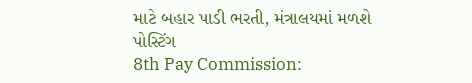માટે બહાર પાડી ભરતી, મંત્રાલયમાં મળશે પોસ્ટિંગ
8th Pay Commission: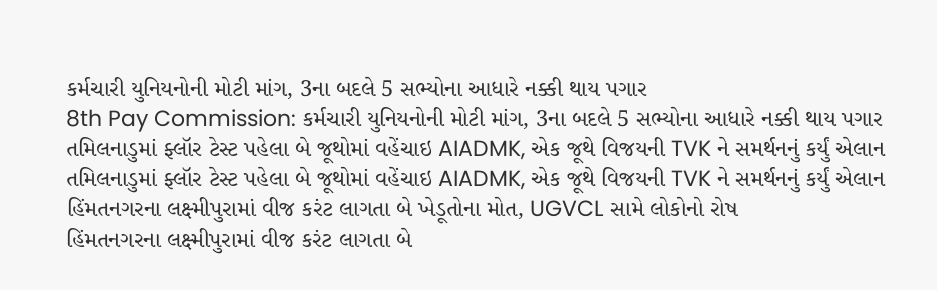કર્મચારી યુનિયનોની મોટી માંગ, 3ના બદલે 5 સભ્યોના આધારે નક્કી થાય પગાર
8th Pay Commission: કર્મચારી યુનિયનોની મોટી માંગ, 3ના બદલે 5 સભ્યોના આધારે નક્કી થાય પગાર
તમિલનાડુમાં ફ્લૉર ટેસ્ટ પહેલા બે જૂથોમાં વહેંચાઇ AIADMK, એક જૂથે વિજયની TVK ને સમર્થનનું કર્યું એલાન
તમિલનાડુમાં ફ્લૉર ટેસ્ટ પહેલા બે જૂથોમાં વહેંચાઇ AIADMK, એક જૂથે વિજયની TVK ને સમર્થનનું કર્યું એલાન
હિંમતનગરના લક્ષ્મીપુરામાં વીજ કરંટ લાગતા બે ખેડૂતોના મોત, UGVCL સામે લોકોનો રોષ
હિંમતનગરના લક્ષ્મીપુરામાં વીજ કરંટ લાગતા બે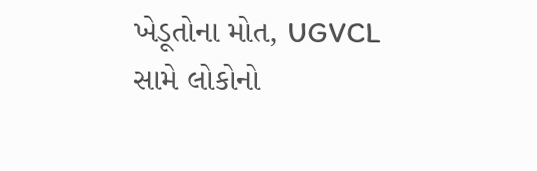ખેડૂતોના મોત, UGVCL સામે લોકોનો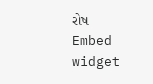રોષ
Embed widget